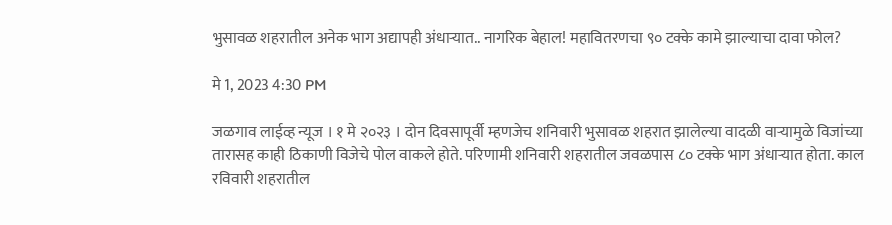भुसावळ शहरातील अनेक भाग अद्यापही अंधाऱ्यात.. नागरिक बेहाल! महावितरणचा ९० टक्के कामे झाल्याचा दावा फोल?

मे 1, 2023 4:30 PM

जळगाव लाईव्ह न्यूज । १ मे २०२३ । दोन दिवसापूर्वी म्हणजेच शनिवारी भुसावळ शहरात झालेल्या वादळी वाऱ्यामुळे विजांच्या तारासह काही ठिकाणी विजेचे पोल वाकले होते. परिणामी शनिवारी शहरातील जवळपास ८० टक्के भाग अंधाऱ्यात होता. काल रविवारी शहरातील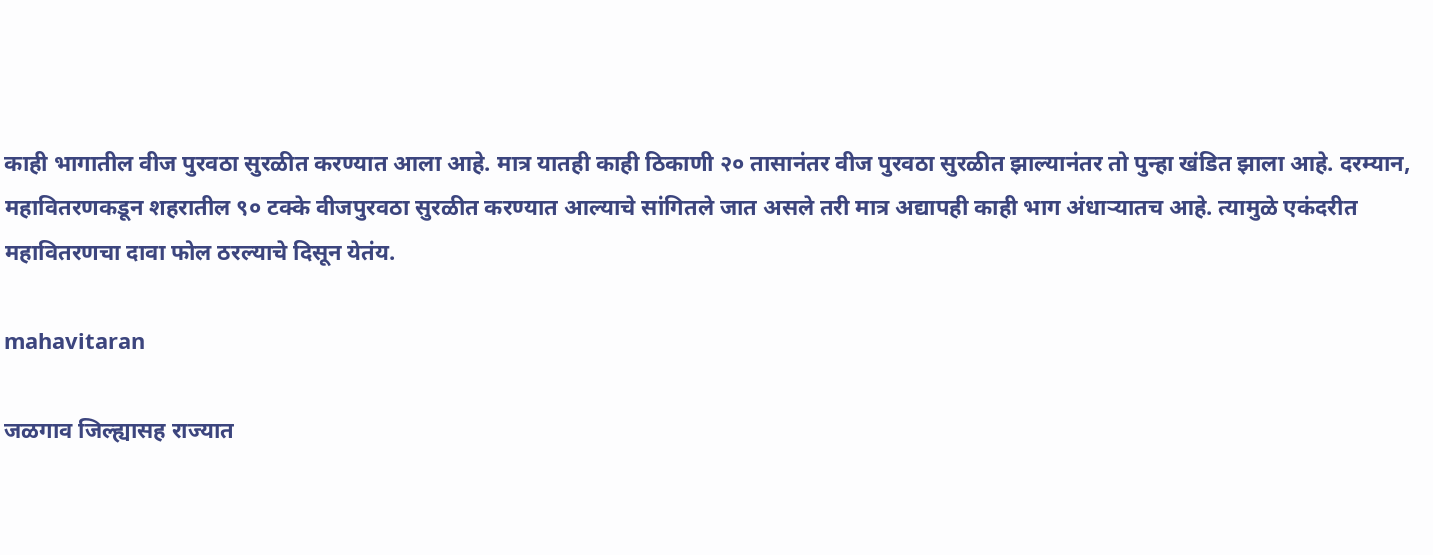काही भागातील वीज पुरवठा सुरळीत करण्यात आला आहे. मात्र यातही काही ठिकाणी २० तासानंतर वीज पुरवठा सुरळीत झाल्यानंतर तो पुन्हा खंडित झाला आहे. दरम्यान, महावितरणकडून शहरातील ९० टक्के वीजपुरवठा सुरळीत करण्यात आल्याचे सांगितले जात असले तरी मात्र अद्यापही काही भाग अंधाऱ्यातच आहे. त्यामुळे एकंदरीत महावितरणचा दावा फोल ठरल्याचे दिसून येतंय.

mahavitaran

जळगाव जिल्ह्यासह राज्यात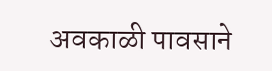अवकाळी पावसाने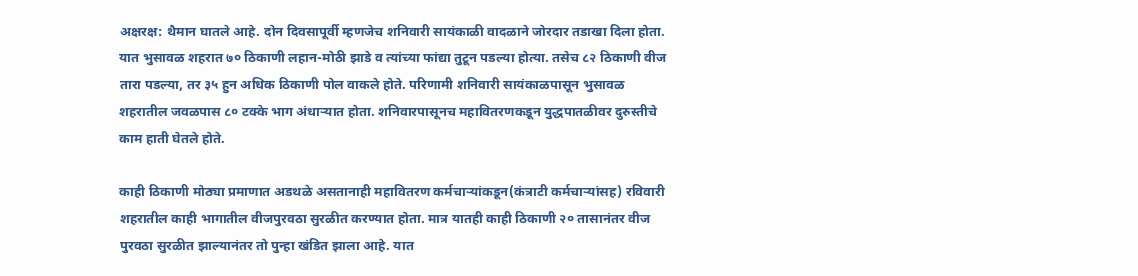अक्षरक्ष: थैमान घातले आहे. दोन दिवसापूर्वी म्हणजेच शनिवारी सायंकाळी वादळाने जोरदार तडाखा दिला होता. यात भुसावळ शहरात ७० ठिकाणी लहान-मोठी झाडे व त्यांच्या फांद्या तुटून पडल्या होत्या. तसेच ८२ ठिकाणी वीज तारा पडल्या, तर ३५ हुन अधिक ठिकाणी पोल वाकले होते. परिणामी शनिवारी सायंकाळपासून भुसावळ शहरातील जवळपास ८० टक्के भाग अंधाऱ्यात होता. शनिवारपासूनच महावितरणकडून युद्धपातळीवर दुरुस्तीचे काम हाती घेतले होते.

काही ठिकाणी मोठ्या प्रमाणात अडथळे असतानाही महावितरण कर्मचाऱ्यांकडून(कंत्राटी कर्मचाऱ्यांसह) रविवारी शहरातील काही भागातील वीजपुरवठा सुरळीत करण्यात होता. मात्र यातही काही ठिकाणी २० तासानंतर वीज पुरवठा सुरळीत झाल्यानंतर तो पुन्हा खंडित झाला आहे. यात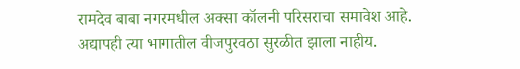रामदेव बाबा नगरमधील अक्सा कॉलनी परिसराचा समावेश आहे. अद्यापही त्या भागातील वीजपुरवठा सुरळीत झाला नाहीय.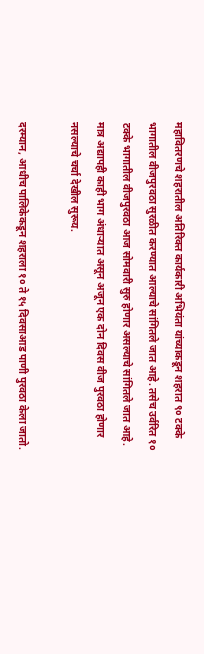महावितरणचे शहरातील अतिरिक्त कार्यकारी अभियंता यांच्याकडून शहरात ९० टक्के भागातील वीजपुरवठा सुरळीत करण्यात आल्याचे सांगितले जात आहे. तसेच उर्वरित १० टक्के भागातील वीजपुरवठा आज सोमवारी सुरु होणार असल्याचे सांगितले जात आहे. मात्र अद्यापही काही भाग अंधाऱ्यात असून अजून एक दोन दिवस वीज पुरवठा होणार नसल्याचे चर्चा देखील सुरूय.

दरम्यान, आधीच पालिकेकडून शहराला १० ते १५ दिवसाआड पाणी पुरवठा केला जातो.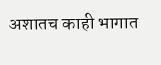अशातच काही भागात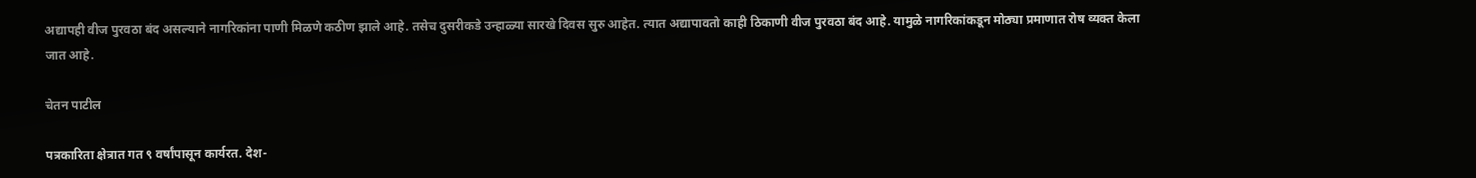अद्यापही वीज पुरवठा बंद असल्याने नागरिकांना पाणी मिळणे कठीण झाले आहे. तसेच दुसरीकडे उन्हाळ्या सारखे दिवस सुरु आहेत. त्यात अद्यापावतो काही ठिकाणी वीज पुरवठा बंद आहे. यामुळे नागरिकांकडून मोठ्या प्रमाणात रोष व्यक्त केला जात आहे.

चेतन पाटील

पत्रकारिता क्षेत्रात गत ९ वर्षांपासून कार्यरत. देश-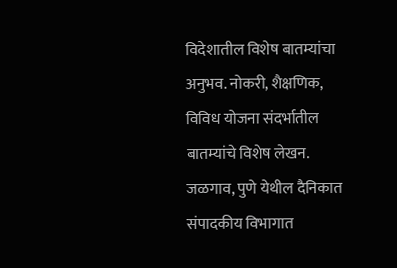विदेशातील विशेष बातम्यांचा अनुभव. नोकरी, शैक्षणिक, विविध योजना संदर्भातील बातम्यांचे विशेष लेखन. जळगाव, पुणे येथील दैनिकात संपादकीय विभागात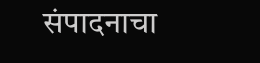संपादनाचा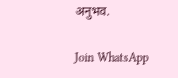अनुभव.

Join WhatsApp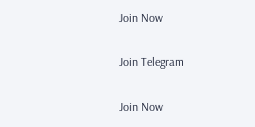Join Now

Join Telegram

Join Now